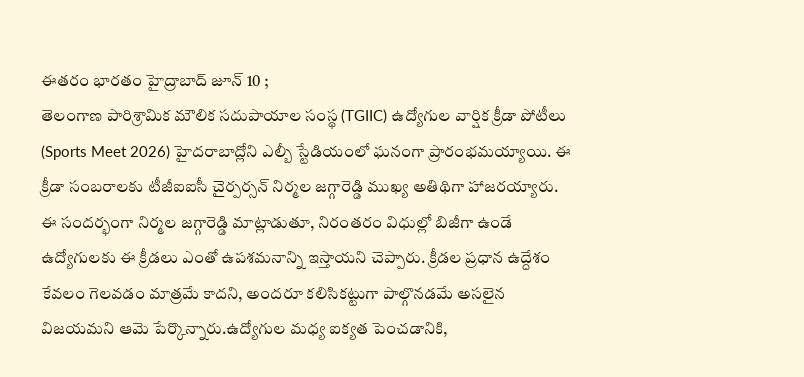ఈతరం భారతం హైద్రాబాద్ జూన్ 10 ;
తెలంగాణ పారిశ్రామిక మౌలిక సదుపాయాల సంస్థ (TGIIC) ఉద్యోగుల వార్షిక క్రీడా పోటీలు (Sports Meet 2026) హైదరాబాద్లోని ఎల్బీ స్టేడియంలో ఘనంగా ప్రారంభమయ్యాయి. ఈ క్రీడా సంబరాలకు టీజీఐఐసీ చైర్పర్సన్ నిర్మల జగ్గారెడ్డి ముఖ్య అతిథిగా హాజరయ్యారు. ఈ సందర్భంగా నిర్మల జగ్గారెడ్డి మాట్లాడుతూ, నిరంతరం విధుల్లో బిజీగా ఉండే ఉద్యోగులకు ఈ క్రీడలు ఎంతో ఉపశమనాన్ని ఇస్తాయని చెప్పారు. క్రీడల ప్రధాన ఉద్దేశం కేవలం గెలవడం మాత్రమే కాదని, అందరూ కలిసికట్టుగా పాల్గొనడమే అసలైన విజయమని ఆమె పేర్కొన్నారు.ఉద్యోగుల మధ్య ఐక్యత పెంచడానికి,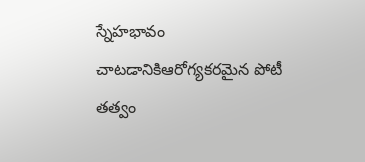స్నేహభావం చాటడానికిఆరోగ్యకరమైన పోటీ తత్వం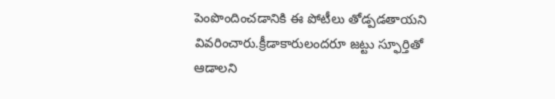పెంపొందించడానికి ఈ పోటీలు తోడ్పడతాయని వివరించారు.క్రీడాకారులందరూ జట్టు స్ఫూర్తితో ఆడాలని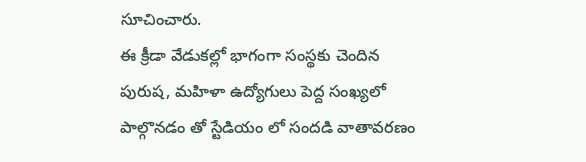సూచించారు.
ఈ క్రీడా వేడుకల్లో భాగంగా సంస్థకు చెందిన పురుష, మహిళా ఉద్యోగులు పెద్ద సంఖ్యలో పాల్గొనడం తో స్టేడియం లో సందడి వాతావరణం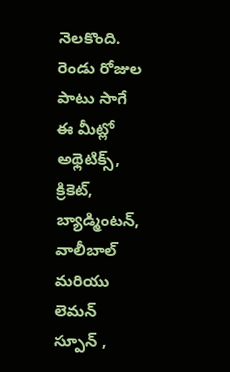నెలకొంది. రెండు రోజుల పాటు సాగే ఈ మీట్లో అథ్లెటిక్స్, క్రికెట్, బ్యాడ్మింటన్, వాలీబాల్ మరియు లెమన్ స్పూన్ ,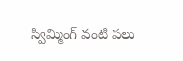స్విమ్మింగ్ వంటి పలు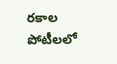రకాల పోటీలలో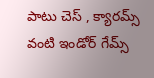పాటు చెస్ , క్యారమ్స్ వంటి ఇండోర్ గేమ్స్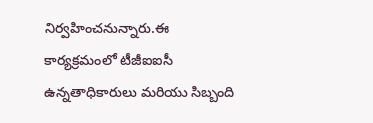నిర్వహించనున్నారు.ఈ కార్యక్రమంలో టీజీఐఐసీ ఉన్నతాధికారులు మరియు సిబ్బంది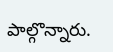పాల్గొన్నారు.